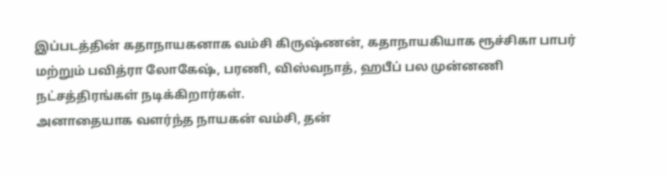இப்படத்தின் கதாநாயகனாக வம்சி கிருஷ்ணன், கதாநாயகியாக ரூச்சிகா பாபர் மற்றும் பவித்ரா லோகேஷ், பரணி, விஸ்வநாத், ஹபீப் பல முன்னணி நட்சத்திரங்கள் நடிக்கிறார்கள்.
அனாதையாக வளர்ந்த நாயகன் வம்சி, தன்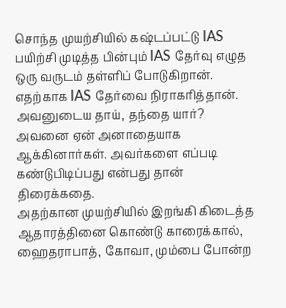சொந்த முயற்சியில் கஷ்டப்பட்டு IAS பயிற்சி முடித்த பின்பும் IAS தேர்வு எழுத ஒரு வருடம் தள்ளிப் போடுகிறான்.
எதற்காக IAS தேர்வை நிராகரித்தான். அவனுடைய தாய், தந்தை யார்? அவனை ஏன் அனாதையாக ஆக்கினார்கள். அவர்களை எப்படி கண்டுபிடிப்பது என்பது தான் திரைக்கதை.
அதற்கான முயற்சியில் இறங்கி கிடைத்த ஆதாரத்தினை கொண்டு காரைக்கால், ஹைதராபாத், கோவா, மும்பை போன்ற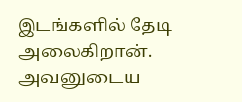இடங்களில் தேடி அலைகிறான்.
அவனுடைய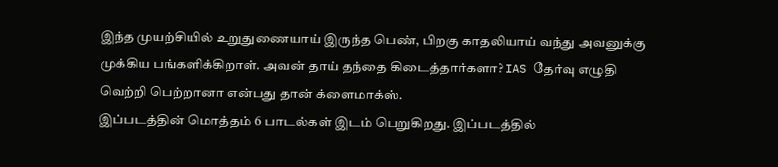இந்த முயற்சியில் உறுதுணையாய் இருந்த பெண், பிறகு காதலியாய் வந்து அவனுக்கு முக்கிய பங்களிக்கிறாள். அவன் தாய் தந்தை கிடைத்தார்களா? IAS தேர்வு எழுதி வெற்றி பெற்றானா என்பது தான் க்ளைமாக்ஸ்.
இப்படத்தின் மொத்தம் 6 பாடல்கள் இடம் பெறுகிறது. இப்படத்தில்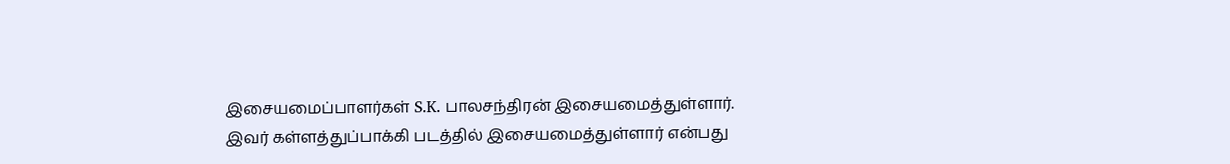இசையமைப்பாளர்கள் S.K. பாலசந்திரன் இசையமைத்துள்ளார். இவர் கள்ளத்துப்பாக்கி படத்தில் இசையமைத்துள்ளார் என்பது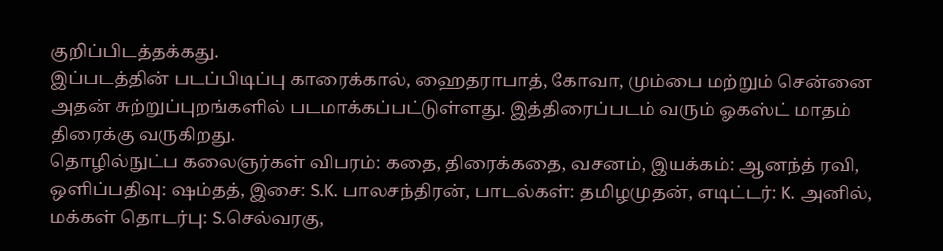குறிப்பிடத்தக்கது.
இப்படத்தின் படப்பிடிப்பு காரைக்கால், ஹைதராபாத், கோவா, மும்பை மற்றும் சென்னை அதன் சுற்றுப்புறங்களில் படமாக்கப்பட்டுள்ளது. இத்திரைப்படம் வரும் ஓகஸ்ட் மாதம் திரைக்கு வருகிறது.
தொழில்நுட்ப கலைஞர்கள் விபரம்: கதை, திரைக்கதை, வசனம், இயக்கம்: ஆனந்த் ரவி, ஒளிப்பதிவு: ஷம்தத், இசை: S.K. பாலசந்திரன், பாடல்கள்: தமிழமுதன், எடிட்டர்: K. அனில், மக்கள் தொடர்பு: S.செல்வரகு,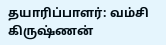தயாரிப்பாளர்: வம்சி கிருஷ்ணன்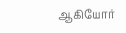ஆகியோர்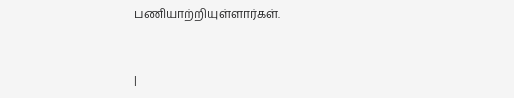பணியாற்றியுள்ளார்கள்.


|